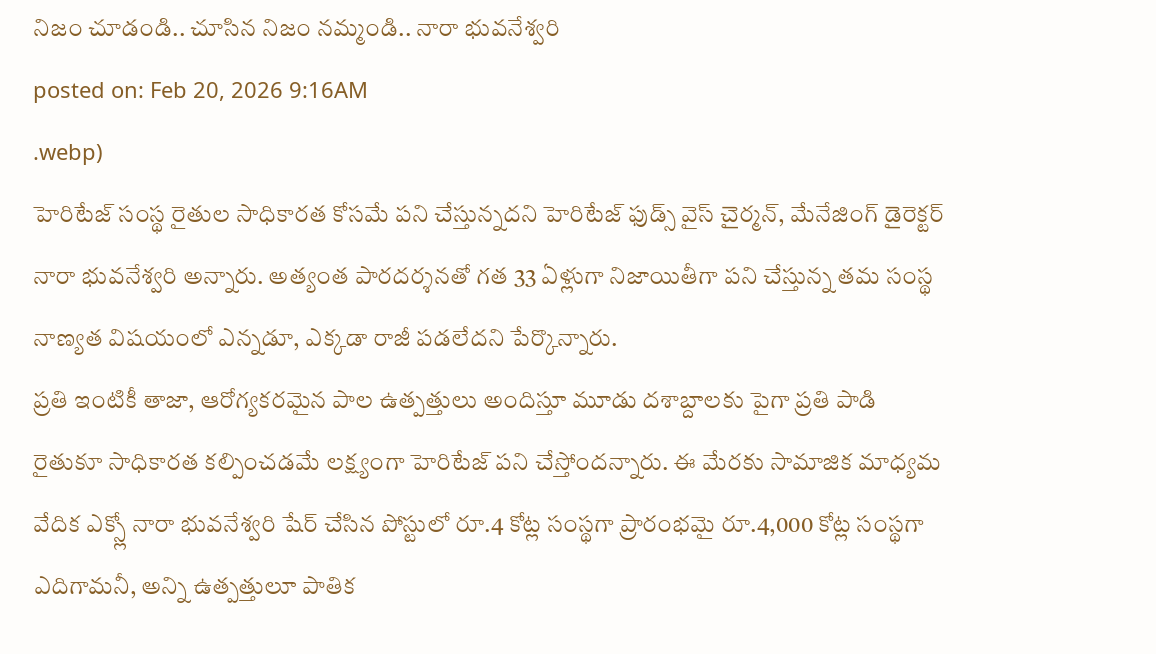నిజం చూడండి.. చూసిన నిజం నమ్మండి.. నారా భువనేశ్వరి
posted on: Feb 20, 2026 9:16AM
.webp)
హెరిటేజ్ సంస్థ రైతుల సాధికారత కోసమే పని చేస్తున్నదని హెరిటేజ్ ఫుడ్స్ వైస్ చైర్మన్, మేనేజింగ్ డైరెక్టర్ నారా భువనేశ్వరి అన్నారు. అత్యంత పారదర్శనతో గత 33 ఏళ్లుగా నిజాయితీగా పని చేస్తున్న తమ సంస్థ నాణ్యత విషయంలో ఎన్నడూ, ఎక్కడా రాజీ పడలేదని పేర్కొన్నారు.
ప్రతి ఇంటికీ తాజా, ఆరోగ్యకరమైన పాల ఉత్పత్తులు అందిస్తూ మూడు దశాబ్దాలకు పైగా ప్రతి పాడి రైతుకూ సాధికారత కల్పించడమే లక్ష్యంగా హెరిటేజ్ పని చేస్తోందన్నారు. ఈ మేరకు సామాజిక మాధ్యమ వేదిక ఎక్స్లో నారా భువనేశ్వరి షేర్ చేసిన పోస్టులో రూ.4 కోట్ల సంస్థగా ప్రారంభమై రూ.4,000 కోట్ల సంస్థగా ఎదిగామనీ, అన్ని ఉత్పత్తులూ పాతిక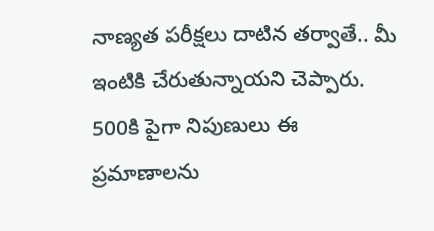నాణ్యత పరీక్షలు దాటిన తర్వాతే.. మీ ఇంటికి చేరుతున్నాయని చెప్పారు.
500కి పైగా నిపుణులు ఈ ప్రమాణాలను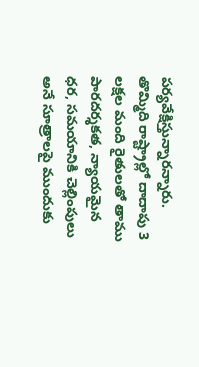పర్యవేక్షిస్తున్నారన్నారు. తొమ్మిది రాష్ట్రాల్లో దాదాపు 3 లక్షల మంది రైతులతో తాము పారదర్శకత, న్యాయమైన ధర, సమయానికి చెల్లింపులు అనే సూత్రాలపై ముందుకు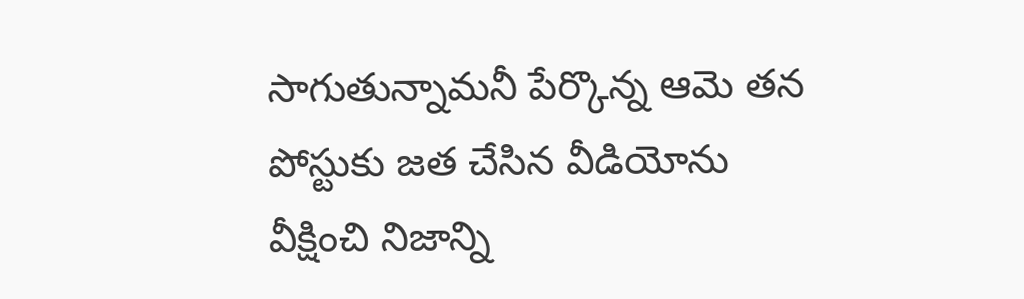సాగుతున్నామనీ పేర్కొన్న ఆమె తన పోస్టుకు జత చేసిన వీడియోను వీక్షించి నిజాన్ని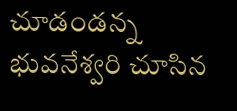చూడండన్న భువనేశ్వరి చూసిన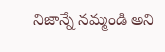నిజాన్నే నమ్మండి అని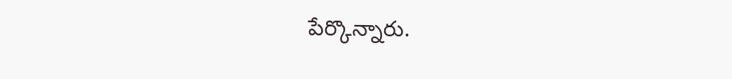పేర్కొన్నారు.